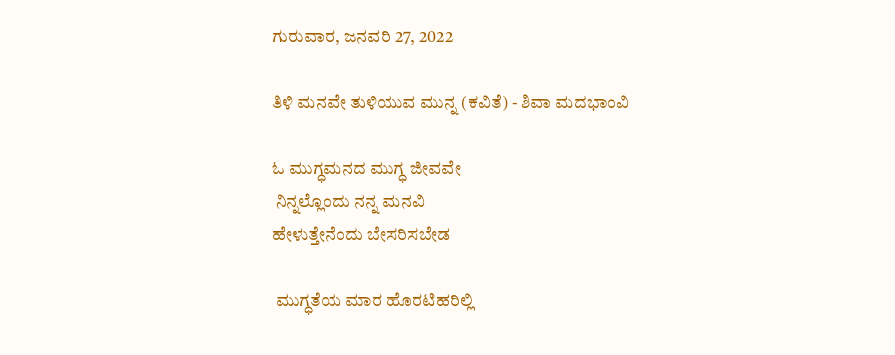ಗುರುವಾರ, ಜನವರಿ 27, 2022

ತಿಳಿ ಮನವೇ ತುಳಿಯುವ ಮುನ್ನ (ಕವಿತೆ) - ಶಿವಾ ಮದಭಾಂವಿ

ಓ ಮುಗ್ಧಮನದ ಮುಗ್ಧ ಜೀವವೇ
 ನಿನ್ನಲ್ಲೊಂದು ನನ್ನ ಮನವಿ
ಹೇಳುತ್ತೇನೆಂದು ಬೇಸರಿಸಬೇಡ

 ಮುಗ್ಧತೆಯ ಮಾರ ಹೊರಟಿಹರಿಲ್ಲಿ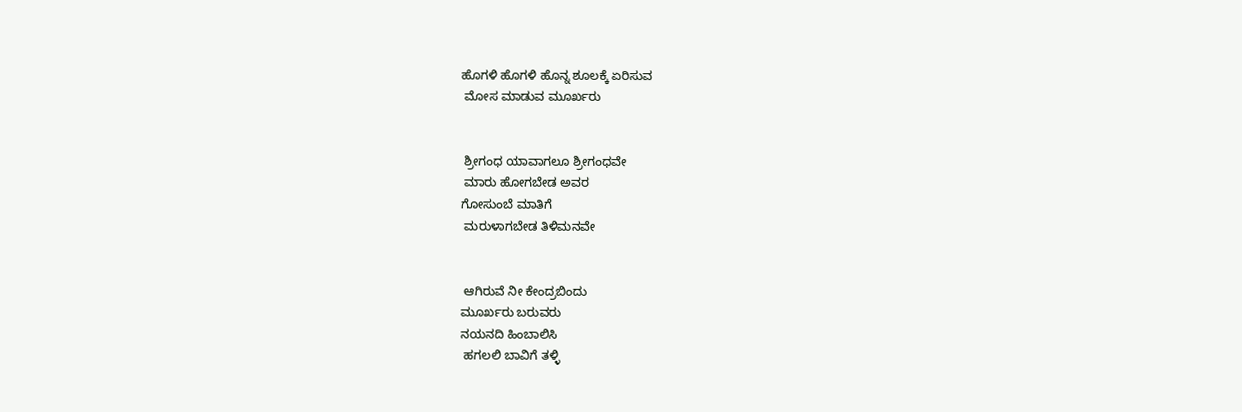ಹೊಗಳಿ ಹೊಗಳಿ ಹೊನ್ನ ಶೂಲಕ್ಕೆ ಏರಿಸುವ
 ಮೋಸ ಮಾಡುವ ಮೂರ್ಖರು


 ಶ್ರೀಗಂಧ ಯಾವಾಗಲೂ ಶ್ರೀಗಂಧವೇ
 ಮಾರು ಹೋಗಬೇಡ ಅವರ
ಗೋಸುಂಬೆ ಮಾತಿಗೆ
 ಮರುಳಾಗಬೇಡ ತಿಳಿಮನವೇ


 ಆಗಿರುವೆ ನೀ ಕೇಂದ್ರಬಿಂದು
ಮೂರ್ಖರು ಬರುವರು
ನಯನದಿ ಹಿಂಬಾಲಿಸಿ
 ಹಗಲಲಿ ಬಾವಿಗೆ ತಳ್ಳಿ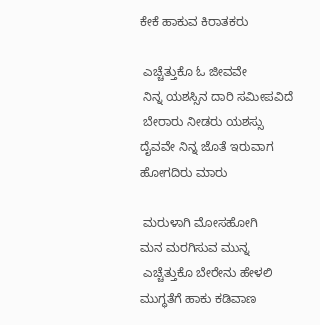ಕೇಕೆ ಹಾಕುವ ಕಿರಾತಕರು

 ಎಚ್ಚೆತ್ತುಕೊ ಓ ಜೀವವೇ
 ನಿನ್ನ ಯಶಸ್ಸಿನ ದಾರಿ ಸಮೀಪವಿದೆ
 ಬೇರಾರು ನೀಡರು ಯಶಸ್ಸು
ದೈವವೇ ನಿನ್ನ ಜೊತೆ ಇರುವಾಗ
ಹೋಗದಿರು ಮಾರು

 ಮರುಳಾಗಿ ಮೋಸಹೋಗಿ
ಮನ ಮರಗಿಸುವ ಮುನ್ನ
 ಎಚ್ಚೆತ್ತುಕೊ ಬೇರೇನು ಹೇಳಲಿ
ಮುಗ್ಧತೆಗೆ ಹಾಕು ಕಡಿವಾಣ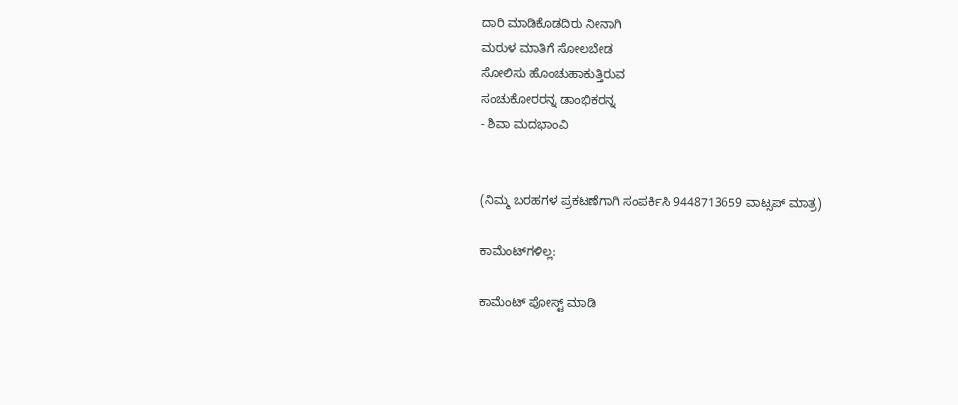ದಾರಿ ಮಾಡಿಕೊಡದಿರು ನೀನಾಗಿ
ಮರುಳ ಮಾತಿಗೆ ಸೋಲಬೇಡ
ಸೋಲಿಸು ಹೊಂಚುಹಾಕುತ್ತಿರುವ
ಸಂಚುಕೋರರನ್ನ ಡಾಂಭಿಕರನ್ನ
- ಶಿವಾ ಮದಭಾಂವಿ


(ನಿಮ್ಮ ಬರಹಗಳ ಪ್ರಕಟಣೆಗಾಗಿ ಸಂಪರ್ಕಿಸಿ 9448713659 ವಾಟ್ಸಪ್ ಮಾತ್ರ)

ಕಾಮೆಂಟ್‌ಗಳಿಲ್ಲ:

ಕಾಮೆಂಟ್‌‌ ಪೋಸ್ಟ್‌ ಮಾಡಿ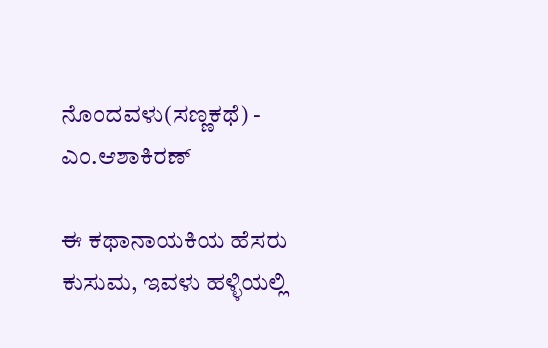ನೊಂದವಳು(ಸಣ್ಣಕಥೆ) - ಎಂ.ಆಶಾಕಿರಣ್

ಈ ಕಥಾನಾಯಕಿಯ ಹೆಸರು ಕುಸುಮ, ಇವಳು ಹಳ್ಳಿಯಲ್ಲಿ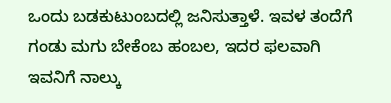ಒಂದು ಬಡಕುಟುಂಬದಲ್ಲಿ ಜನಿಸುತ್ತಾಳೆ. ಇವಳ ತಂದೆಗೆ  ಗಂಡು ಮಗು ಬೇಕೆಂಬ ಹಂಬಲ, ಇದರ ಫಲವಾಗಿ ಇವನಿಗೆ ನಾಲ್ಕು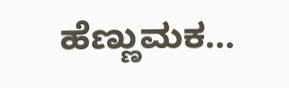ಹೆಣ್ಣುಮಕ...